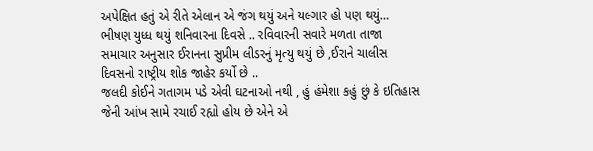અપેક્ષિત હતું એ રીતે એલાન એ જંગ થયું અને યલ્ગાર હો પણ થયું…
ભીષણ યુધ્ધ થયું શનિવારના દિવસે .. રવિવારની સવારે મળતા તાજા સમાચાર અનુસાર ઈરાનના સુપ્રીમ લીડરનું મૃત્યુ થયું છે ,ઈરાને ચાલીસ દિવસનો રાષ્ટ્રીય શોક જાહેર કર્યો છે ..
જલદી કોઈને ગતાગમ પડે એવી ઘટનાઓ નથી , હું હંમેશા કહું છું કે ઇતિહાસ જેની આંખ સામે રચાઈ રહ્યો હોય છે એને એ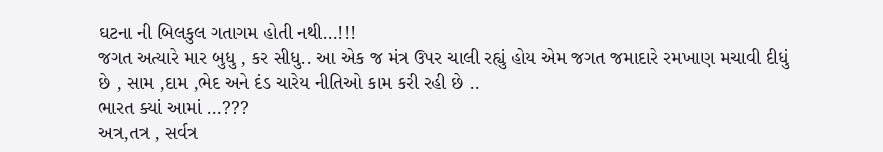ઘટના ની બિલકુલ ગતાગમ હોતી નથી…!!!
જગત અત્યારે માર બુધુ , કર સીધુ.. આ એક જ મંત્ર ઉપર ચાલી રહ્યું હોય એમ જગત જમાદારે રમખાણ મચાવી દીધું છે , સામ ,દામ ,ભેદ અને દંડ ચારેય નીતિઓ કામ કરી રહી છે ..
ભારત ક્યાં આમાં …???
અત્ર,તત્ર , સર્વત્ર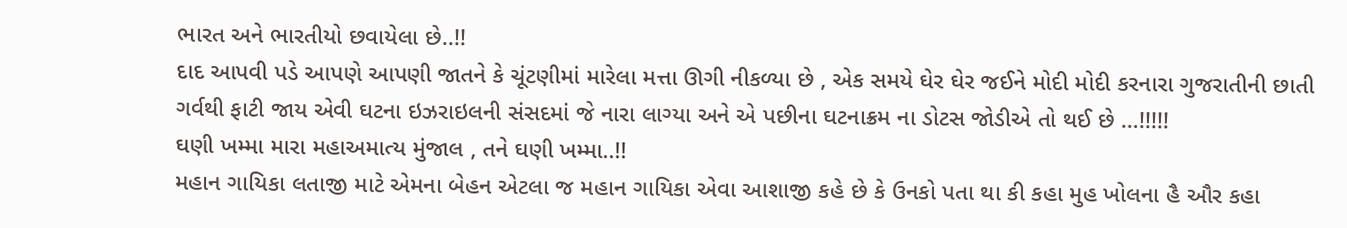ભારત અને ભારતીયો છવાયેલા છે..!!
દાદ આપવી પડે આપણે આપણી જાતને કે ચૂંટણીમાં મારેલા મત્તા ઊગી નીકળ્યા છે , એક સમયે ઘેર ઘેર જઈને મોદી મોદી કરનારા ગુજરાતીની છાતી ગર્વથી ફાટી જાય એવી ઘટના ઇઝરાઇલની સંસદમાં જે નારા લાગ્યા અને એ પછીના ઘટનાક્રમ ના ડોટસ જોડીએ તો થઈ છે …!!!!!
ઘણી ખમ્મા મારા મહાઅમાત્ય મુંજાલ , તને ઘણી ખમ્મા..!!
મહાન ગાયિકા લતાજી માટે એમના બેહન એટલા જ મહાન ગાયિકા એવા આશાજી કહે છે કે ઉનકો પતા થા કી કહા મુહ ખોલના હૈ ઔર કહા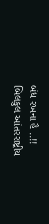બંધ રખના હૈ ..!!
બિલકુલ આંતરરાષ્ટ્રીય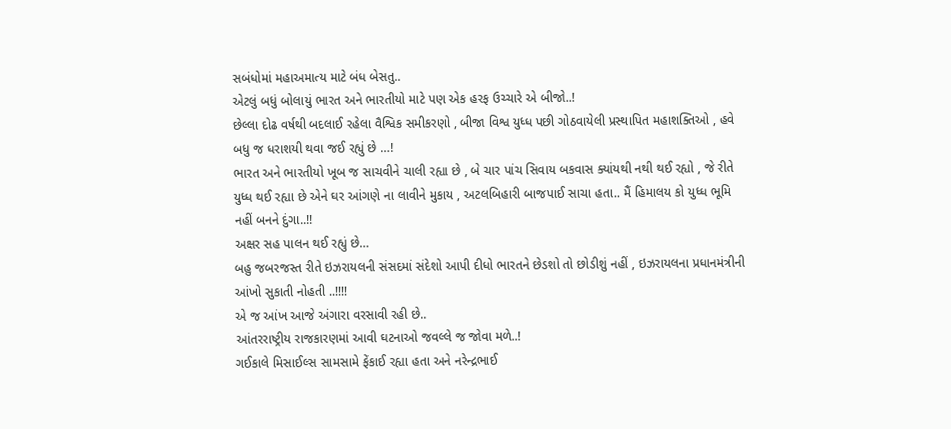સબંધોમાં મહાઅમાત્ય માટે બંધ બેસતુ..
એટલું બધું બોલાયું ભારત અને ભારતીયો માટે પણ એક હરફ ઉચ્ચારે એ બીજો..!
છેલ્લા દોઢ વર્ષથી બદલાઈ રહેલા વૈશ્વિક સમીકરણો , બીજા વિશ્વ યુધ્ધ પછી ગોઠવાયેલી પ્રસ્થાપિત મહાશક્તિઓ , હવે બધુ જ ધરાશયી થવા જઈ રહ્યું છે …!
ભારત અને ભારતીયો ખૂબ જ સાચવીને ચાલી રહ્યા છે , બે ચાર પાંચ સિવાય બકવાસ ક્યાંયથી નથી થઈ રહ્યો , જે રીતે યુધ્ધ થઈ રહ્યા છે એને ઘર આંગણે ના લાવીને મુકાય , અટલબિહારી બાજપાઈ સાચા હતા.. મૈં હિમાલય કો યુધ્ધ ભૂમિ નહીં બનને દુંગા..!!
અક્ષર સહ પાલન થઈ રહ્યું છે…
બહુ જબરજસ્ત રીતે ઇઝરાયલની સંસદમાં સંદેશો આપી દીધો ભારતને છેડશો તો છોડીશું નહીં , ઇઝરાયલના પ્રધાનમંત્રીની આંખો સુકાતી નોહતી ..!!!!
એ જ આંખ આજે અંગારા વરસાવી રહી છે..
આંતરરાષ્ટ્રીય રાજકારણમાં આવી ઘટનાઓ જવલ્લે જ જોવા મળે..!
ગઈકાલે મિસાઈલ્સ સામસામે ફેંકાઈ રહ્યા હતા અને નરેન્દ્રભાઈ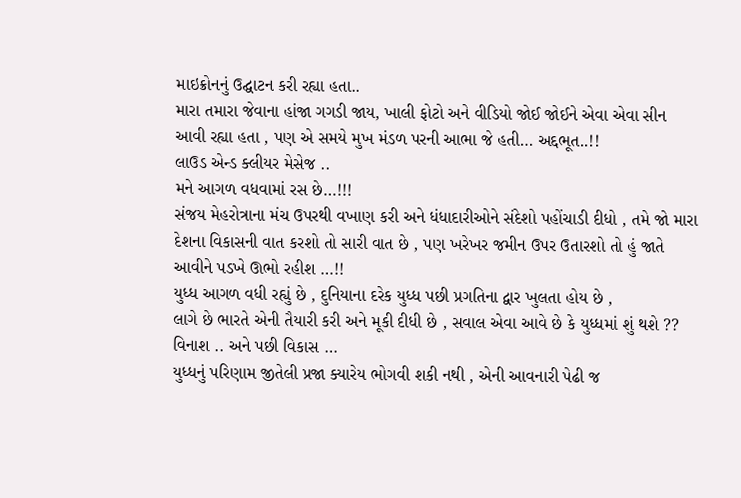માઇક્રોનનું ઉદ્ઘાટન કરી રહ્યા હતા..
મારા તમારા જેવાના હાંજા ગગડી જાય, ખાલી ફોટો અને વીડિયો જોઈ જોઈને એવા એવા સીન આવી રહ્યા હતા , પણ એ સમયે મુખ મંડળ પરની આભા જે હતી… અદ્દભૂત..!!
લાઉડ એન્ડ ક્લીયર મેસેજ ..
મને આગળ વધવામાં રસ છે…!!!
સંજય મેહરોત્રાના મંચ ઉપરથી વખાણ કરી અને ધંધાદારીઓને સંદેશો પહોંચાડી દીધો , તમે જો મારા દેશના વિકાસની વાત કરશો તો સારી વાત છે , પણ ખરેખર જમીન ઉપર ઉતારશો તો હું જાતે આવીને પડખે ઊભો રહીશ …!!
યુધ્ધ આગળ વધી રહ્યું છે , દુનિયાના દરેક યુધ્ધ પછી પ્રગતિના દ્વાર ખુલતા હોય છે ,
લાગે છે ભારતે એની તૈયારી કરી અને મૂકી દીધી છે , સવાલ એવા આવે છે કે યુધ્ધમાં શું થશે ??
વિનાશ .. અને પછી વિકાસ …
યુધ્ધનું પરિણામ જીતેલી પ્રજા ક્યારેય ભોગવી શકી નથી , એની આવનારી પેઢી જ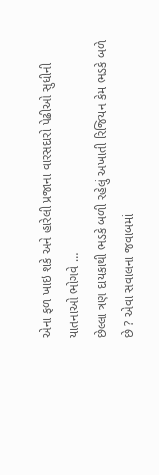એના ફળ ખાઇ શકે અને હારેલી પ્રજાના વારસદારો પેઢીઓ સુધીની યાતનાઓ ભોગવે …
છેલ્લા ત્રણ દાયકાથી ભડકે બળી રહેલું અખાતી રિજિયન કેમ ભડકે બળે છે ? એવા સવાલના જવાબમાં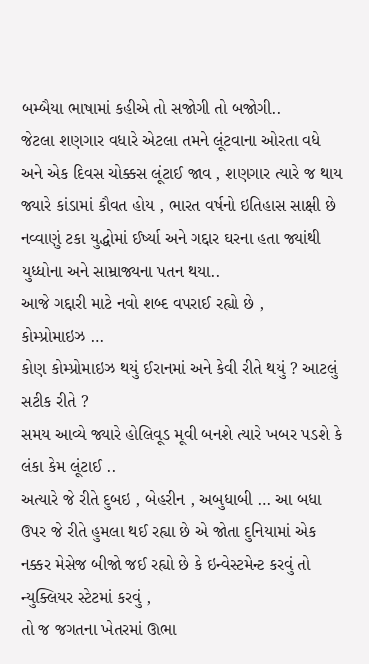બમ્બૈયા ભાષામાં કહીએ તો સજોગી તો બજોગી..
જેટલા શણગાર વધારે એટલા તમને લૂંટવાના ઓરતા વધે અને એક દિવસ ચોક્કસ લૂંટાઈ જાવ , શણગાર ત્યારે જ થાય જ્યારે કાંડામાં કૌવત હોય , ભારત વર્ષનો ઇતિહાસ સાક્ષી છે નવ્વાણું ટકા યુદ્ધોમાં ઈર્ષ્યા અને ગદ્દાર ઘરના હતા જ્યાંથી યુધ્ધોના અને સામ્રાજ્યના પતન થયા..
આજે ગદ્દારી માટે નવો શબ્દ વપરાઈ રહ્યો છે ,
કોમ્પ્રોમાઇઝ …
કોણ કોમ્પ્રોમાઇઝ થયું ઈરાનમાં અને કેવી રીતે થયું ? આટલું સટીક રીતે ?
સમય આવ્યે જ્યારે હોલિવૂડ મૂવી બનશે ત્યારે ખબર પડશે કે લંકા કેમ લૂંટાઈ ..
અત્યારે જે રીતે દુબઇ , બેહરીન , અબુધાબી … આ બધા ઉપર જે રીતે હુમલા થઈ રહ્યા છે એ જોતા દુનિયામાં એક નક્કર મેસેજ બીજો જઈ રહ્યો છે કે ઇન્વેસ્ટમેન્ટ કરવું તો ન્યુક્લિયર સ્ટેટમાં કરવું ,
તો જ જગતના ખેતરમાં ઊભા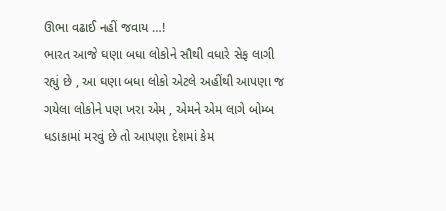ઊભા વઢાઈ નહીં જવાય …!
ભારત આજે ઘણા બધા લોકોને સૌથી વધારે સેફ લાગી રહ્યું છે , આ ઘણા બધા લોકો એટલે અહીંથી આપણા જ ગયેલા લોકોને પણ ખરા એમ , એમને એમ લાગે બોમ્બ ધડાકામાં મરવું છે તો આપણા દેશમાં કેમ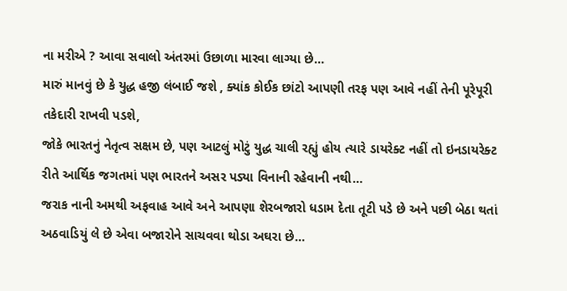ના મરીએ ? આવા સવાલો અંતરમાં ઉછાળા મારવા લાગ્યા છે…
મારું માનવું છે કે યુદ્ધ હજી લંબાઈ જશે , ક્યાંક કોઈક છાંટો આપણી તરફ પણ આવે નહીં તેની પૂરેપૂરી તકેદારી રાખવી પડશે,
જોકે ભારતનું નેતૃત્વ સક્ષમ છે, પણ આટલું મોટું યુદ્ધ ચાલી રહ્યું હોય ત્યારે ડાયરેક્ટ નહીં તો ઇનડાયરેક્ટ રીતે આર્થિક જગતમાં પણ ભારતને અસર પડ્યા વિનાની રહેવાની નથી…
જરાક નાની અમથી અફવાહ આવે અને આપણા શેરબજારો ધડામ દેતા તૂટી પડે છે અને પછી બેઠા થતાં અઠવાડિયું લે છે એવા બજારોને સાચવવા થોડા અઘરા છે…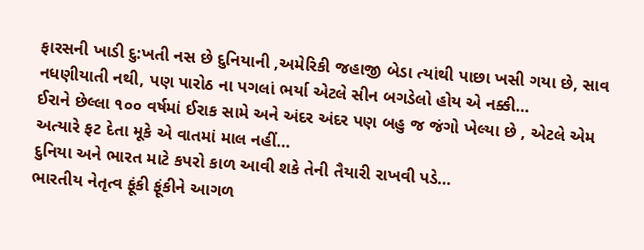ફારસની ખાડી દુ:ખતી નસ છે દુનિયાની ,અમેરિકી જહાજી બેડા ત્યાંથી પાછા ખસી ગયા છે, સાવ નધણીયાતી નથી, પણ પારોઠ ના પગલાં ભર્યા એટલે સીન બગડેલો હોય એ નક્કી…
ઈરાને છેલ્લા ૧૦૦ વર્ષમાં ઈરાક સામે અને અંદર અંદર પણ બહુ જ જંગો ખેલ્યા છે , એટલે એમ અત્યારે ફટ દેતા મૂકે એ વાતમાં માલ નહીં…
દુનિયા અને ભારત માટે કપરો કાળ આવી શકે તેની તૈયારી રાખવી પડે…
ભારતીય નેતૃત્વ ફૂંકી ફૂંકીને આગળ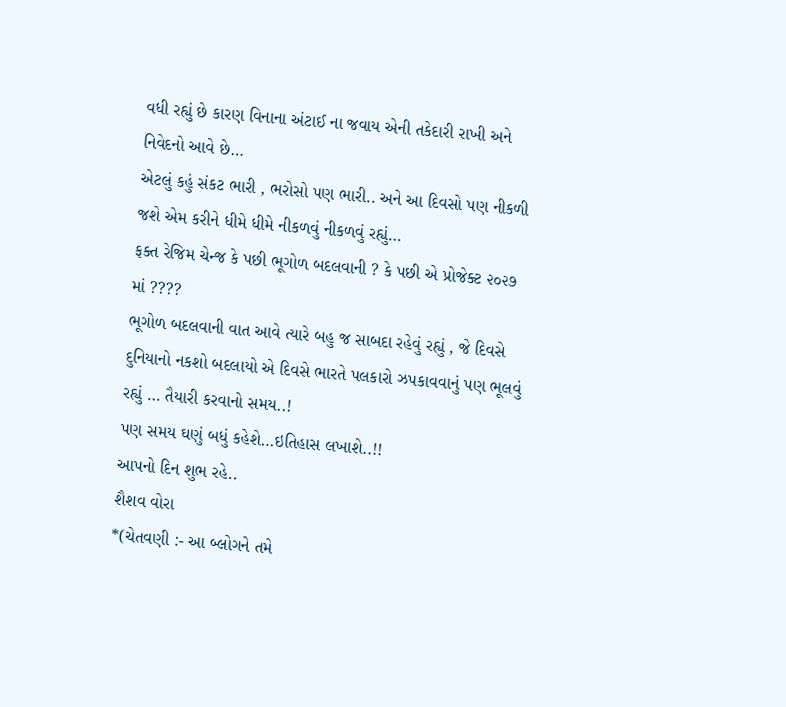વધી રહ્યું છે કારણ વિનાના અંટાઈ ના જવાય એની તકેદારી રાખી અને નિવેદનો આવે છે…
એટલું કહું સંકટ ભારી , ભરોસો પણ ભારી.. અને આ દિવસો પણ નીકળી જશે એમ કરીને ધીમે ધીમે નીકળવું નીકળવું રહ્યું…
ફક્ત રેજિમ ચેન્જ કે પછી ભૂગોળ બદલવાની ? કે પછી એ પ્રોજેક્ટ ૨૦૨૭ માં ????
ભૂગોળ બદલવાની વાત આવે ત્યારે બહુ જ સાબદા રહેવું રહ્યું , જે દિવસે દુનિયાનો નકશો બદલાયો એ દિવસે ભારતે પલકારો ઝપકાવવાનું પણ ભૂલવું રહ્યું … તૈયારી કરવાનો સમય..!
પણ સમય ઘણું બધું કહેશે…ઇતિહાસ લખાશે..!!
આપનો દિન શુભ રહે..
શૈશવ વોરા
*(ચેતવણી :- આ બ્લોગને તમે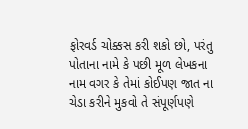ફોરવર્ડ ચોક્કસ કરી શકો છો, પરંતુ પોતાના નામે કે પછી મૂળ લેખકના નામ વગર કે તેમાં કોઈપણ જાત ના ચેડા કરીને મુકવો તે સંપૂર્ણપણે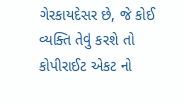ગેરકાયદેસર છે, જે કોઈ વ્યક્તિ તેવું કરશે તો કોપીરાઈટ એકટ નો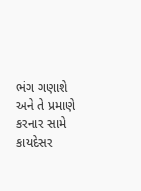ભંગ ગણાશે અને તે પ્રમાણે કરનાર સામે કાયદેસર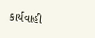કાર્યવાહી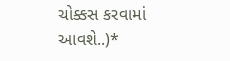ચોક્કસ કરવામાં આવશે..)*